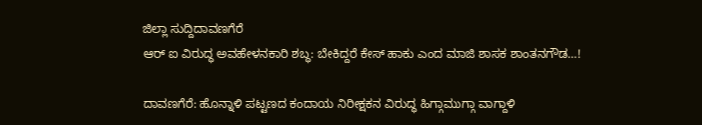ಜಿಲ್ಲಾ ಸುದ್ದಿದಾವಣಗೆರೆ
ಆರ್ ಐ ವಿರುದ್ಧ ಅವಹೇಳನಕಾರಿ ಶಬ್ಧ: ಬೇಕಿದ್ದರೆ ಕೇಸ್ ಹಾಕು ಎಂದ ಮಾಜಿ ಶಾಸಕ ಶಾಂತನಗೌಡ…!

ದಾವಣಗೆರೆ: ಹೊನ್ನಾಳಿ ಪಟ್ಟಣದ ಕಂದಾಯ ನಿರೀಕ್ಷಕನ ವಿರುದ್ಧ ಹಿಗ್ಗಾಮುಗ್ಗಾ ವಾಗ್ದಾಳಿ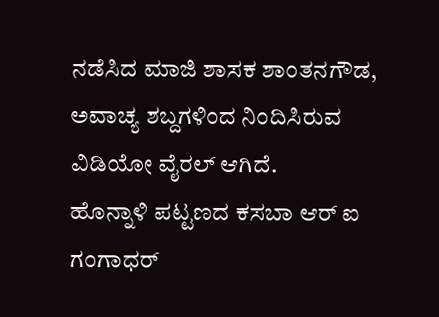ನಡೆಸಿದ ಮಾಜಿ ಶಾಸಕ ಶಾಂತನಗೌಡ, ಅವಾಚ್ಯ ಶಬ್ದಗಳಿಂದ ನಿಂದಿಸಿರುವ ವಿಡಿಯೋ ವೈರಲ್ ಆಗಿದೆ.
ಹೊನ್ನಾಳಿ ಪಟ್ಟಣದ ಕಸಬಾ ಆರ್ ಐ ಗಂಗಾಧರ್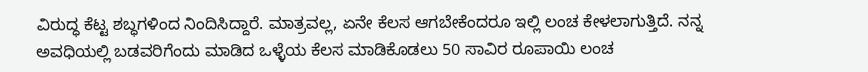ವಿರುದ್ಧ ಕೆಟ್ಟ ಶಬ್ಧಗಳಿಂದ ನಿಂದಿಸಿದ್ದಾರೆ. ಮಾತ್ರವಲ್ಲ, ಏನೇ ಕೆಲಸ ಆಗಬೇಕೆಂದರೂ ಇಲ್ಲಿ ಲಂಚ ಕೇಳಲಾಗುತ್ತಿದೆ. ನನ್ನ ಅವಧಿಯಲ್ಲಿ ಬಡವರಿಗೆಂದು ಮಾಡಿದ ಒಳ್ಳೆಯ ಕೆಲಸ ಮಾಡಿಕೊಡಲು 50 ಸಾವಿರ ರೂಪಾಯಿ ಲಂಚ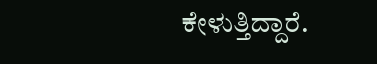ಕೇಳುತ್ತಿದ್ದಾರೆ.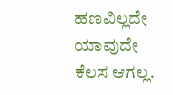ಹಣವಿಲ್ಲದೇ ಯಾವುದೇ ಕೆಲಸ ಆಗಲ್ಲ.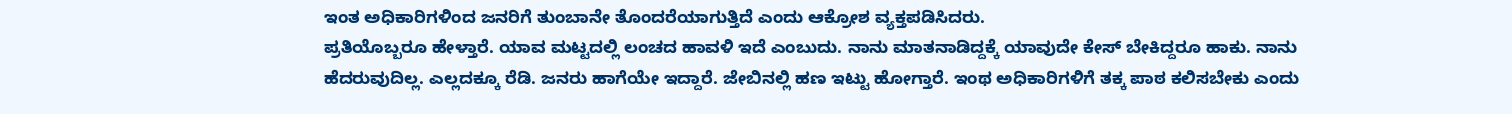ಇಂತ ಅಧಿಕಾರಿಗಳಿಂದ ಜನರಿಗೆ ತುಂಬಾನೇ ತೊಂದರೆಯಾಗುತ್ತಿದೆ ಎಂದು ಆಕ್ರೋಶ ವ್ಯಕ್ತಪಡಿಸಿದರು.
ಪ್ರತಿಯೊಬ್ಬರೂ ಹೇಳ್ತಾರೆ. ಯಾವ ಮಟ್ಟದಲ್ಲಿ ಲಂಚದ ಹಾವಳಿ ಇದೆ ಎಂಬುದು. ನಾನು ಮಾತನಾಡಿದ್ದಕ್ಕೆ ಯಾವುದೇ ಕೇಸ್ ಬೇಕಿದ್ದರೂ ಹಾಕು. ನಾನು ಹೆದರುವುದಿಲ್ಲ. ಎಲ್ಲದಕ್ಕೂ ರೆಡಿ. ಜನರು ಹಾಗೆಯೇ ಇದ್ದಾರೆ. ಜೇಬಿನಲ್ಲಿ ಹಣ ಇಟ್ಟು ಹೋಗ್ತಾರೆ. ಇಂಥ ಅಧಿಕಾರಿಗಳಿಗೆ ತಕ್ಕ ಪಾಠ ಕಲಿಸಬೇಕು ಎಂದು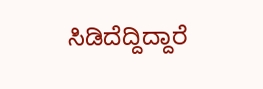ಸಿಡಿದೆದ್ದಿದ್ದಾರೆ